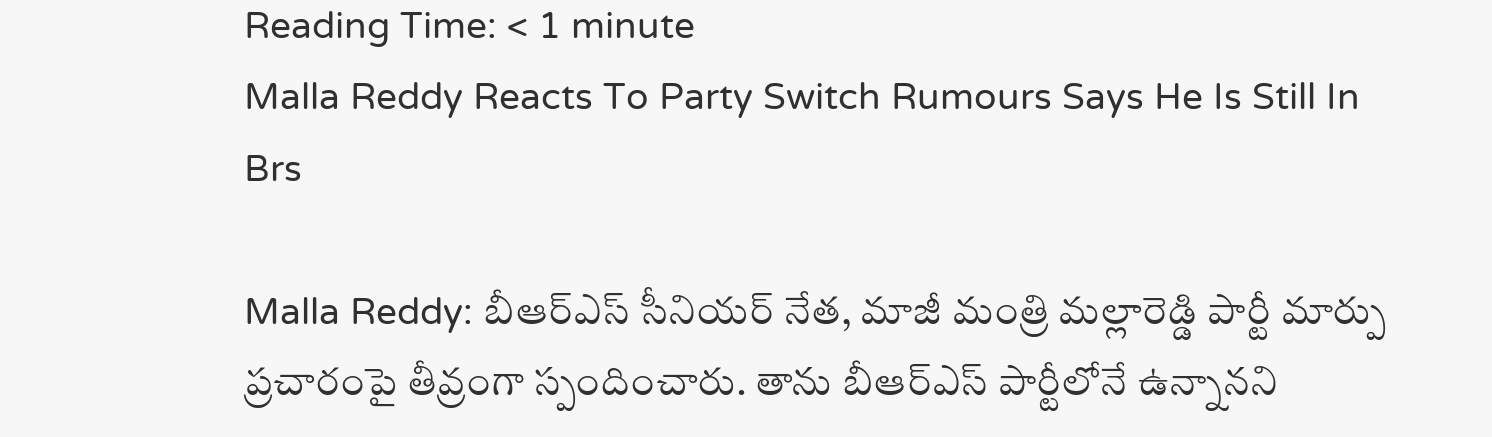Reading Time: < 1 minute
Malla Reddy Reacts To Party Switch Rumours Says He Is Still In Brs

Malla Reddy: బీఆర్‌ఎస్‌ సీనియర్‌ నేత, మాజీ మంత్రి మల్లారెడ్డి పార్టీ మార్పు ప్రచారంపై తీవ్రంగా స్పందించారు. తాను బీఆర్ఎస్ పార్టీలోనే ఉన్నానని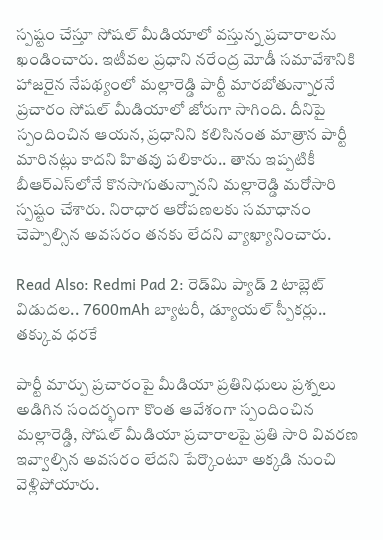స్పష్టం చేస్తూ సోషల్ మీడియాలో వస్తున్న ప్రచారాలను ఖండించారు. ఇటీవల ప్రధాని నరేంద్ర మోడీ సమావేశానికి హాజరైన నేపథ్యంలో మల్లారెడ్డి పార్టీ మారబోతున్నారనే ప్రచారం సోషల్ మీడియాలో జోరుగా సాగింది. దీనిపై స్పందించిన ఆయన, ప్రధానిని కలిసినంత మాత్రాన పార్టీ మారినట్లు కాదని హితవు పలికారు.. తాను ఇప్పటికీ బీఆర్ఎస్‌లోనే కొనసాగుతున్నానని మల్లారెడ్డి మరోసారి స్పష్టం చేశారు. నిరాధార ఆరోపణలకు సమాధానం చెప్పాల్సిన అవసరం తనకు లేదని వ్యాఖ్యానించారు.

Read Also: Redmi Pad 2: రెడ్‌మి ప్యాడ్ 2 టాబ్లెట్ విడుదల.. 7600mAh బ్యాటరీ, డ్యూయల్ స్పీకర్లు.. తక్కువ ధరకే

పార్టీ మార్పు ప్రచారంపై మీడియా ప్రతినిధులు ప్రశ్నలు అడిగిన సందర్భంగా కొంత ఆవేశంగా స్పందించిన మల్లారెడ్డి, సోషల్ మీడియా ప్రచారాలపై ప్రతి సారి వివరణ ఇవ్వాల్సిన అవసరం లేదని పేర్కొంటూ అక్కడి నుంచి వెళ్లిపోయారు.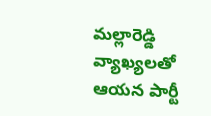మల్లారెడ్డి వ్యాఖ్యలతో ఆయన పార్టీ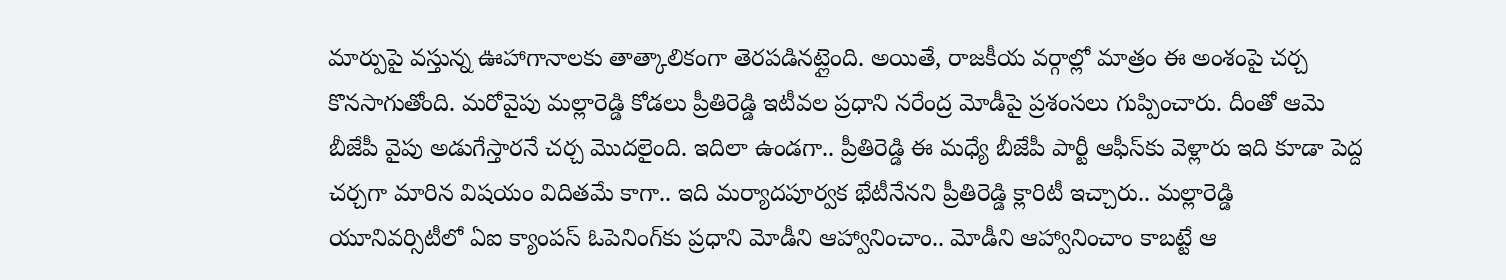మార్పుపై వస్తున్న ఊహాగానాలకు తాత్కాలికంగా తెరపడినట్లైంది. అయితే, రాజకీయ వర్గాల్లో మాత్రం ఈ అంశంపై చర్చ కొనసాగుతోంది. మరోవైపు మల్లారెడ్డి కోడలు ప్రీతిరెడ్డి ఇటీవల ప్రధాని నరేంద్ర మోడీపై ప్రశంసలు గుప్పించారు. దీంతో ఆమె బీజేపీ వైపు అడుగేస్తారనే చర్చ మొదలైంది. ఇదిలా ఉండగా.. ప్రీతిరెడ్డి ఈ మధ్యే బీజేపీ పార్టీ ఆఫీస్‌కు వెళ్లారు ఇది కూడా పెద్ద చర్చగా మారిన విషయం విదితమే కాగా.. ఇది మర్యాదపూర్వక భేటీనేనని ప్రీతిరెడ్డి క్లారిటీ ఇచ్చారు.. మల్లారెడ్డి యూనివర్సిటీలో ఏఐ క్యాంపస్‌ ఓపెనింగ్‌కు ప్రధాని మోడీని ఆహ్వానించాం.. మోడీని ఆహ్వానించాం కాబట్టే ఆ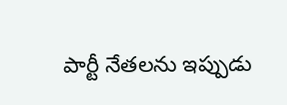పార్టీ నేతలను ఇప్పుడు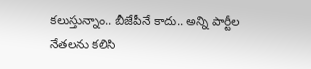కలుస్తున్నాం.. బీజేపీనే కాదు.. అన్ని పార్టీల నేతలను కలిసి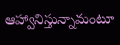ఆహ్వానిస్తున్నామంటూ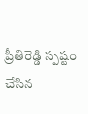ప్రీతిరెడ్డి స్పష్టం చేసిన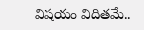విషయం విదితమే..